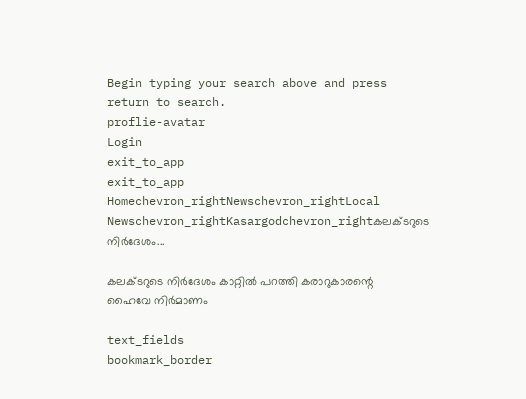Begin typing your search above and press return to search.
proflie-avatar
Login
exit_to_app
exit_to_app
Homechevron_rightNewschevron_rightLocal Newschevron_rightKasargodchevron_rightകലക്ടറുടെ നിർദേശം...

കലക്ടറുടെ നിർദേശം കാറ്റിൽ പറത്തി കരാറുകാരന്റെ ഹൈവേ നിർമാണം

text_fields
bookmark_border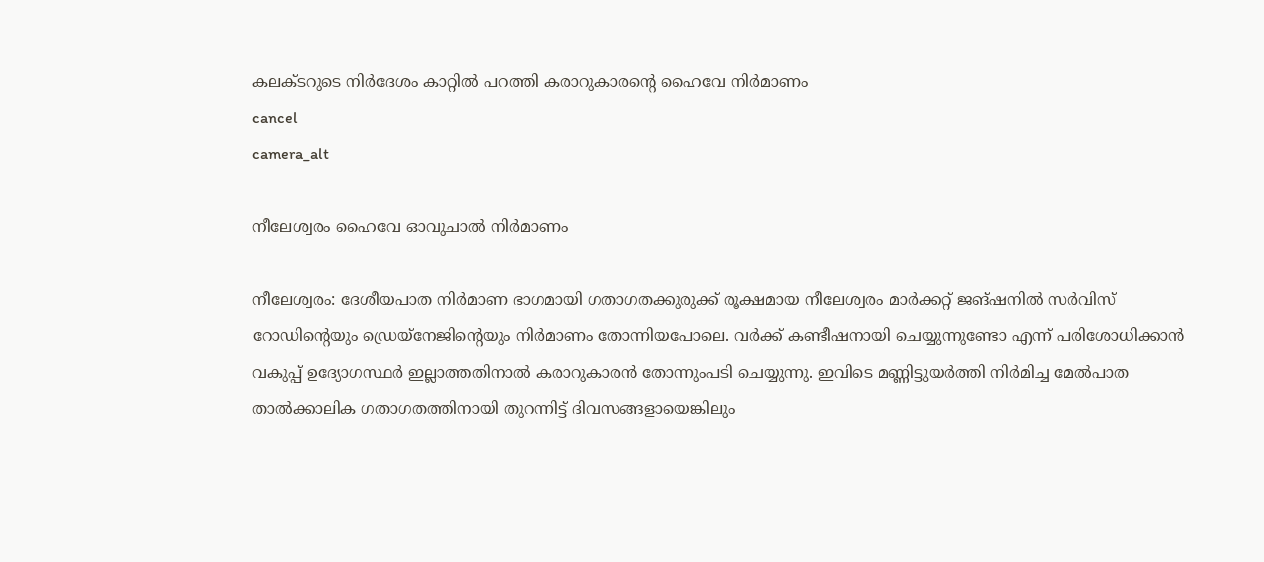കലക്ടറുടെ നിർദേശം കാറ്റിൽ പറത്തി കരാറുകാരന്റെ ഹൈവേ നിർമാണം
cancel
camera_alt

നീലേശ്വരം ഹൈവേ ഓവുചാൽ നിർമാണം

നീലേശ്വരം: ദേശീയപാത നിർമാണ ഭാഗമായി ഗതാഗതക്കുരുക്ക് രൂക്ഷമായ നീലേശ്വരം മാർക്കറ്റ് ജങ്ഷനിൽ സർവിസ് റോഡിന്റെയും ഡ്രെയ്നേജിന്റെയും നിർമാണം തോന്നിയപോലെ. വർക്ക് കണ്ടീഷനായി ചെയ്യുന്നുണ്ടോ എന്ന് പരിശോധിക്കാൻ വകുപ്പ് ഉദ്യോഗസ്ഥർ ഇല്ലാത്തതിനാൽ കരാറുകാരൻ തോന്നുംപടി ചെയ്യുന്നു. ഇവിടെ മണ്ണിട്ടുയർത്തി നിർമിച്ച മേൽപാത താൽക്കാലിക ഗതാഗതത്തിനായി തുറന്നിട്ട് ദിവസങ്ങളായെങ്കിലും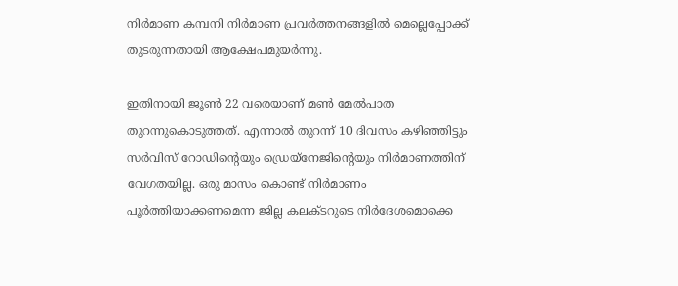നിർമാണ കമ്പനി നിർമാണ പ്രവർത്തനങ്ങളിൽ മെല്ലെപ്പോക്ക് തുടരുന്നതായി ആക്ഷേപമുയർന്നു.

ഇതിനായി ജൂൺ 22 വരെയാണ് മൺ മേൽപാത തുറന്നുകൊടുത്തത്. എന്നാൽ തുറന്ന് 10 ദിവസം കഴിഞ്ഞിട്ടും സർവിസ് റോഡിന്റെയും ഡ്രെയ്നേജിന്റെയും നിർമാണത്തിന് വേഗതയില്ല. ഒരു മാസം കൊണ്ട് നിർമാണം പൂർത്തിയാക്കണമെന്ന ജില്ല കലക്ടറുടെ നിർദേശമൊക്കെ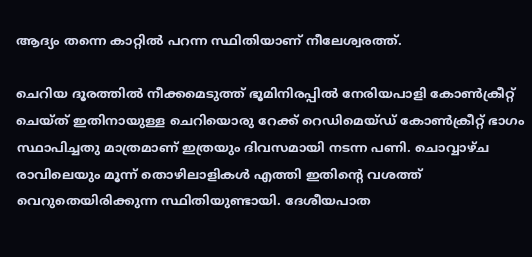ആദ്യം തന്നെ കാറ്റിൽ പറന്ന സ്ഥിതിയാണ് നീലേശ്വരത്ത്.

ചെറിയ ദൂരത്തിൽ നീക്കമെടുത്ത് ഭൂമിനിരപ്പിൽ നേരിയപാളി കോൺക്രീറ്റ് ചെയ്ത് ഇതിനായുള്ള ചെറിയൊരു റേക്ക് റെഡിമെയ്ഡ് കോൺക്രീറ്റ് ഭാഗം സ്ഥാപിച്ചതു മാത്രമാണ് ഇത്രയും ദിവസമായി നടന്ന പണി. ചൊവ്വാഴ്ച രാവിലെയും മൂന്ന് തൊഴിലാളികൾ എത്തി ഇതിന്റെ വശത്ത് വെറുതെയിരിക്കുന്ന സ്ഥിതിയുണ്ടായി. ദേശീയപാത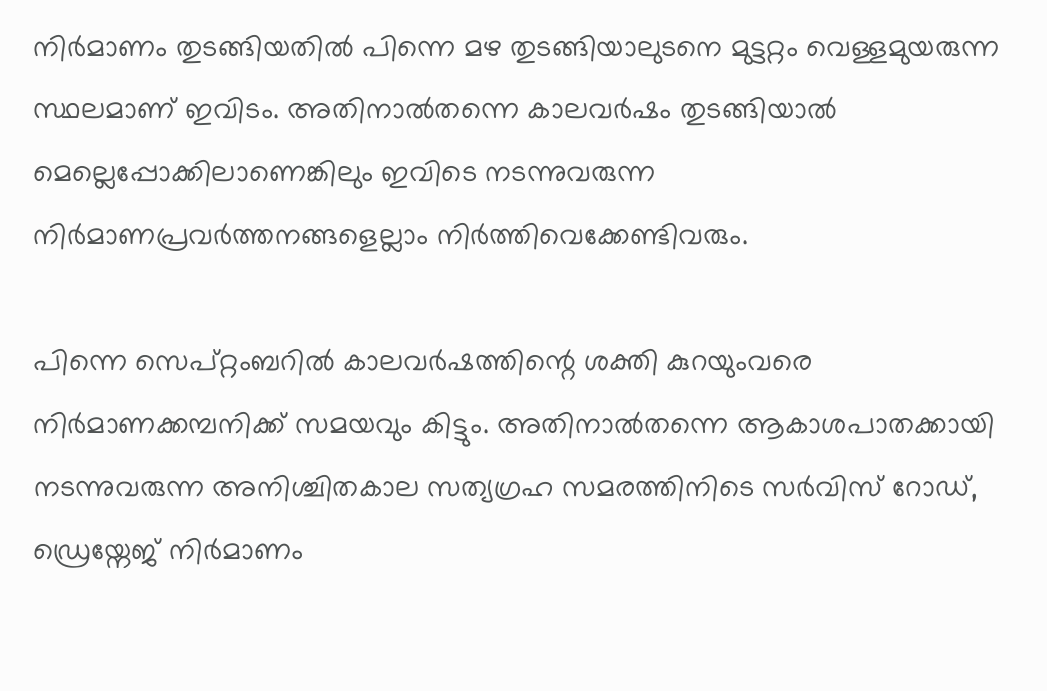നിർമാണം തുടങ്ങിയതിൽ പിന്നെ മഴ തുടങ്ങിയാലുടനെ മുട്ടറ്റം വെള്ളമുയരുന്ന സ്ഥലമാണ് ഇവിടം. അതിനാൽതന്നെ കാലവർഷം തുടങ്ങിയാൽ മെല്ലെപ്പോക്കിലാണെങ്കിലും ഇവിടെ നടന്നുവരുന്ന നിർമാണപ്രവർത്തനങ്ങളെല്ലാം നിർത്തിവെക്കേണ്ടിവരും.

പിന്നെ സെപ്റ്റംബറിൽ കാലവർഷത്തിന്റെ ശക്തി കുറയുംവരെ നിർമാണക്കമ്പനിക്ക് സമയവും കിട്ടും. അതിനാൽതന്നെ ആകാശപാതക്കായി നടന്നുവരുന്ന അനിശ്ചിതകാല സത്യഗ്രഹ സമരത്തിനിടെ സർവിസ് റോഡ്, ഡ്രെയ്നേജ് നിർമാണം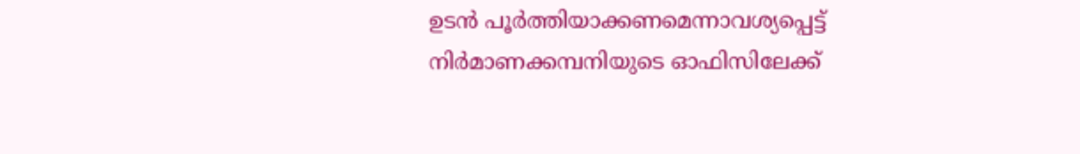ഉടൻ പൂർത്തിയാക്കണമെന്നാവശ്യപ്പെട്ട് നിർമാണക്കമ്പനിയുടെ ഓഫിസിലേക്ക്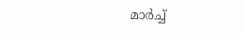മാർച്ച്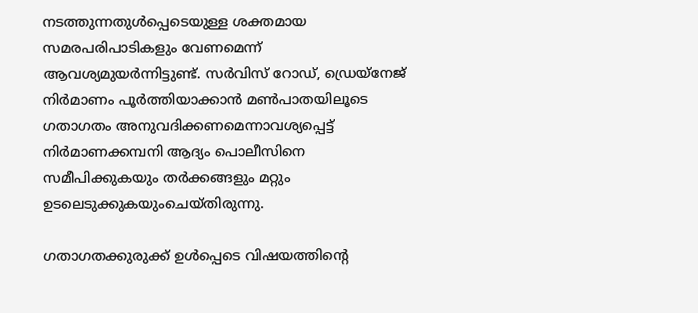നടത്തുന്നതുൾപ്പെടെയുള്ള ശക്തമായ സമരപരിപാടികളും വേണമെന്ന് ആവശ്യമുയർന്നിട്ടുണ്ട്. സർവിസ് റോഡ്, ഡ്രെയ്നേജ് നിർമാണം പൂർത്തിയാക്കാൻ മൺപാതയിലൂടെ ഗതാഗതം അനുവദിക്കണമെന്നാവശ്യപ്പെട്ട് നിർമാണക്കമ്പനി ആദ്യം പൊലീസിനെ സമീപിക്കുകയും തർക്കങ്ങളും മറ്റും ഉടലെടുക്കുകയുംചെയ്തിരുന്നു.

ഗതാഗതക്കുരുക്ക് ഉൾപ്പെടെ വിഷയത്തിന്റെ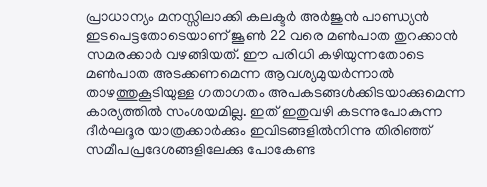പ്രാധാന്യം മനസ്സിലാക്കി കലക്ടർ അർജുൻ പാണ്ഡ്യൻ ഇടപെട്ടതോടെയാണ് ജൂൺ 22 വരെ മൺപാത തുറക്കാൻ സമരക്കാർ വഴങ്ങിയത്. ഈ പരിധി കഴിയുന്നതോടെ മൺപാത അടക്കണമെന്ന ആവശ്യമുയർന്നാൽ താഴത്തുകൂടിയുള്ള ഗതാഗതം അപകടങ്ങൾക്കിടയാക്കുമെന്ന കാര്യത്തിൽ സംശയമില്ല. ഇത് ഇതുവഴി കടന്നുപോകുന്ന ദീർഘദൂര യാത്രക്കാർക്കും ഇവിടങ്ങളിൽനിന്നു തിരിഞ്ഞ് സമീപപ്രദേശങ്ങളിലേക്കു പോകേണ്ട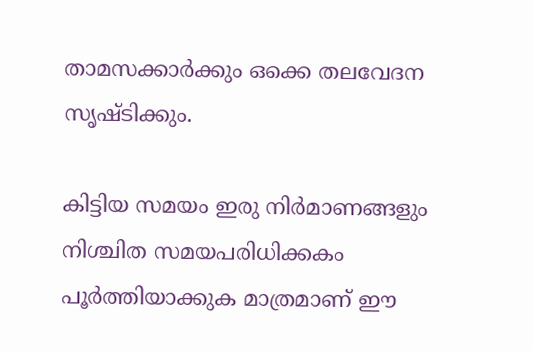താമസക്കാർക്കും ഒക്കെ തലവേദന സൃഷ്ടിക്കും.

കിട്ടിയ സമയം ഇരു നിർമാണങ്ങളും നിശ്ചിത സമയപരിധിക്കകം പൂർത്തിയാക്കുക മാത്രമാണ് ഈ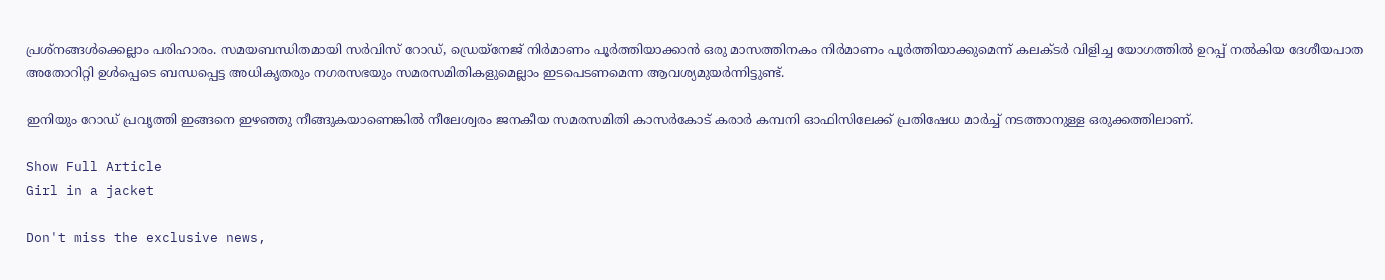പ്രശ്‌നങ്ങൾക്കെല്ലാം പരിഹാരം. സമയബന്ധിതമായി സർവിസ് റോഡ്, ഡ്രെയ്നേജ് നിർമാണം പൂർത്തിയാക്കാൻ ഒരു മാസത്തിനകം നിർമാണം പൂർത്തിയാക്കുമെന്ന് കലക്ടർ വിളിച്ച യോഗത്തിൽ ഉറപ്പ് നൽകിയ ദേശീയപാത അതോറിറ്റി ഉൾപ്പെടെ ബന്ധപ്പെട്ട അധികൃതരും നഗരസഭയും സമരസമിതികളുമെല്ലാം ഇടപെടണമെന്ന ആവശ്യമുയർന്നിട്ടുണ്ട്.

ഇനിയും റോഡ് പ്രവൃത്തി ഇങ്ങനെ ഇഴഞ്ഞു നീങ്ങുകയാണെങ്കിൽ നീലേശ്വരം ജനകീയ സമരസമിതി കാസർകോട് കരാർ കമ്പനി ഓഫിസിലേക്ക് പ്രതിഷേധ മാർച്ച് നടത്താനുള്ള ഒരുക്കത്തിലാണ്.

Show Full Article
Girl in a jacket

Don't miss the exclusive news,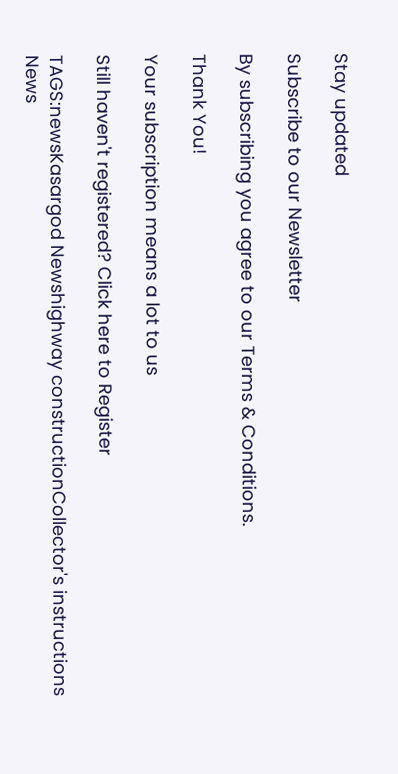Stay updated

Subscribe to our Newsletter

By subscribing you agree to our Terms & Conditions.

Thank You!

Your subscription means a lot to us

Still haven't registered? Click here to Register

TAGS:newsKasargod Newshighway constructionCollector's instructions
News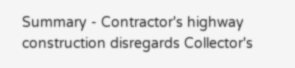Summary - Contractor's highway construction disregards Collector's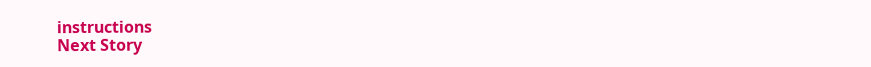instructions
Next Story